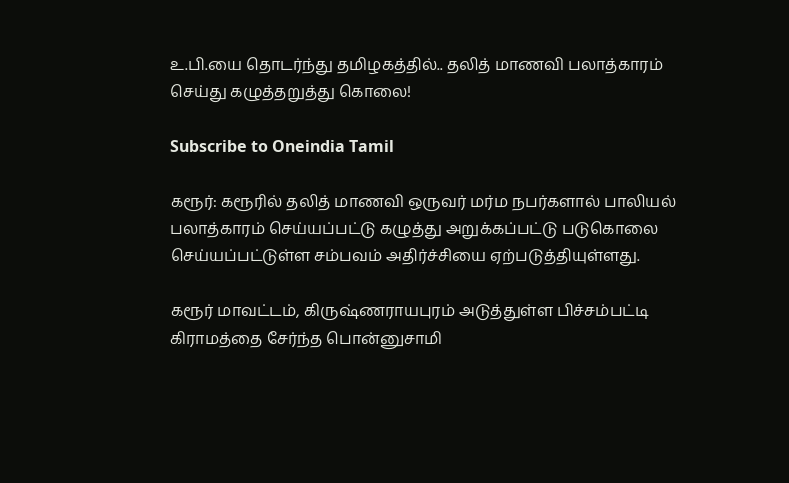உ.பி.யை தொடர்ந்து தமிழகத்தில்.. தலித் மாணவி பலாத்காரம் செய்து கழுத்தறுத்து கொலை!

Subscribe to Oneindia Tamil

கரூர்: கரூரில் தலித் மாணவி ஒருவர் மர்ம நபர்களால் பாலியல் பலாத்காரம் செய்யப்பட்டு கழுத்து அறுக்கப்பட்டு படுகொலை செய்யப்பட்டுள்ள சம்பவம் அதிர்ச்சியை ஏற்படுத்தியுள்ளது.

கரூர் மாவட்டம், கிருஷ்ணராயபுரம் அடுத்துள்ள பிச்சம்பட்டி கிராமத்தை சேர்ந்த பொன்னுசாமி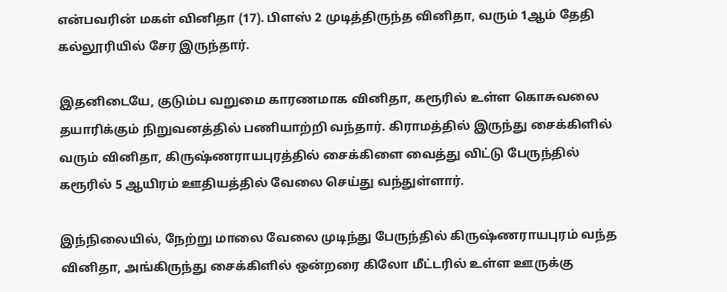என்பவரின் மகள் வினிதா (17). பிளஸ் 2 முடித்திருந்த வினிதா, வரும் 1ஆம் தேதி கல்லூரியில் சேர இருந்தார்.

இதனிடையே, குடும்ப வறுமை காரணமாக வினிதா, கரூரில் உள்ள கொசுவலை தயாரிக்கும் நிறுவனத்தில் பணியாற்றி வந்தார். கிராமத்தில் இருந்து சைக்கிளில் வரும் வினிதா, கிருஷ்ணராயபுரத்தில் சைக்கிளை வைத்து விட்டு பேருந்தில் கரூரில் 5 ஆயிரம் ஊதியத்தில் வேலை செய்து வந்துள்ளார்.

இந்நிலையில், நேற்று மாலை வேலை முடிந்து பேருந்தில் கிருஷ்ணராயபுரம் வந்த வினிதா, அங்கிருந்து சைக்கிளில் ஒன்றரை கிலோ மீட்டரில் உள்ள ஊருக்கு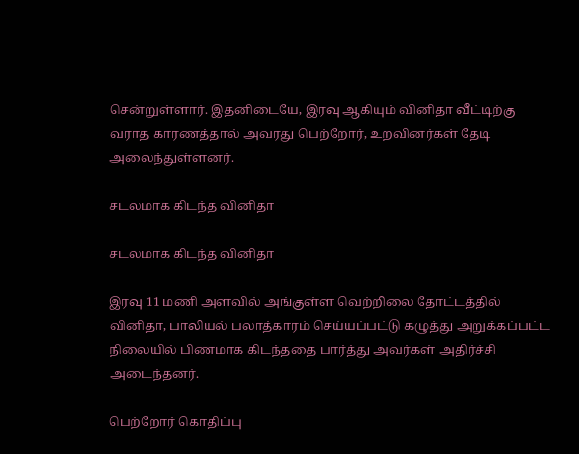சென்றுள்ளார். இதனிடையே, இரவு ஆகியும் வினிதா வீட்டிற்கு வராத காரணத்தால் அவரது பெற்றோர், உறவினர்கள் தேடி அலைந்துள்ளனர்.

சடலமாக கிடந்த வினிதா

சடலமாக கிடந்த வினிதா

இரவு 11 மணி அளவில் அங்குள்ள வெற்றிலை தோட்டத்தில் வினிதா, பாலியல் பலாத்காரம் செய்யப்பட்டு கழுத்து அறுக்கப்பட்ட நிலையில் பிணமாக கிடந்ததை பார்த்து அவர்கள் அதிர்ச்சி அடைந்தனர்.

பெற்றோர் கொதிப்பு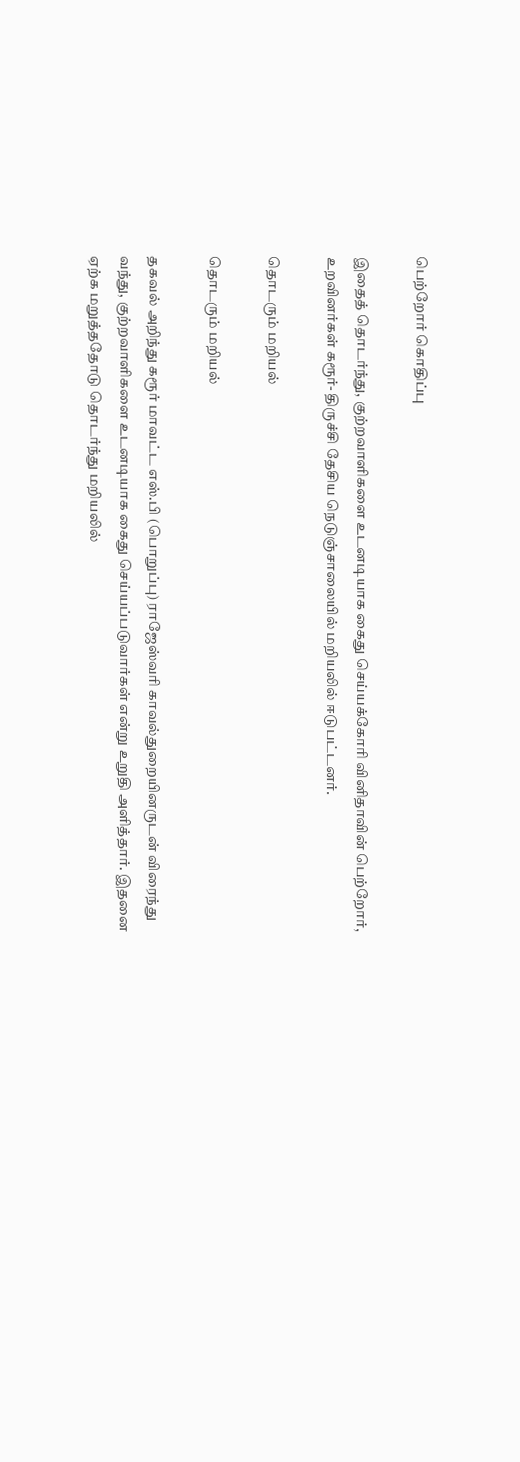பெற்றோர் கொதிப்பு

இதைத் தொடர்ந்து, குற்றவாளிகளை உடனடியாக கைது செய்யக்கோரி வினிதாவின் பெற்றோர், உறவினர்கள் கரூர்- திருச்சி தேசிய நெடுஞ்சாலையில் மறியலில் ஈடுபட்டனர்.

தொடரும் மறியல்

தொடரும் மறியல்

தகவல் அறிந்து கரூர் மாவட்ட எஸ்.பி (பொறுப்பு) ராஜேஸ்வரி காவல்துறையினருடன் விரைந்து வந்து, குற்றவாளிகளை உடனடியாக கைது செய்யப்படுவார்கள் என்று உறுதி அளித்தார். இதனை ஏற்க மறுத்ததோடு தொடர்ந்து மறியலில்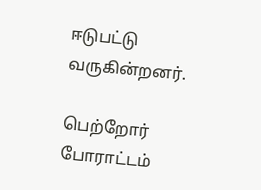ஈடுபட்டு வருகின்றனர்.

பெற்றோர் போராட்டம்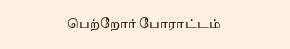பெற்றோர் போராட்டம்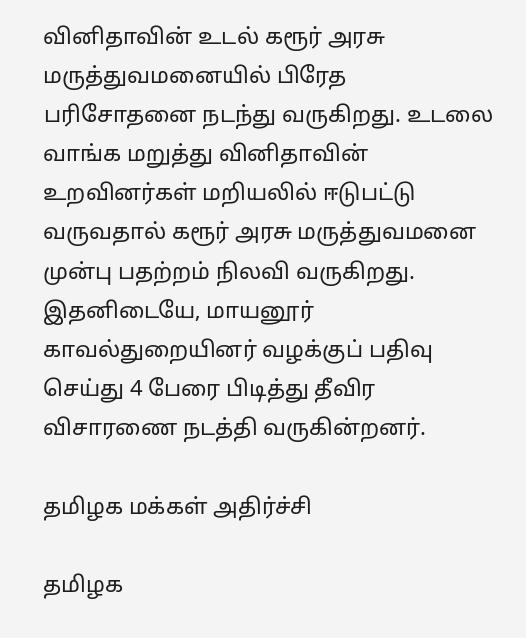வினிதாவின் உடல் கரூர் அரசு மருத்துவமனையில் பிரேத பரிசோதனை நடந்து வருகிறது. உடலை வாங்க மறுத்து வினிதாவின் உறவினர்கள் மறியலில் ஈடுபட்டு வருவதால் கரூர் அரசு மருத்துவமனை முன்பு பதற்றம் நிலவி வருகிறது. இதனிடையே, மாயனூர் காவல்துறையினர் வழக்குப் பதிவு செய்து 4 பேரை பிடித்து தீவிர விசாரணை நடத்தி வருகின்றனர்.

தமிழக மக்கள் அதிர்ச்சி

தமிழக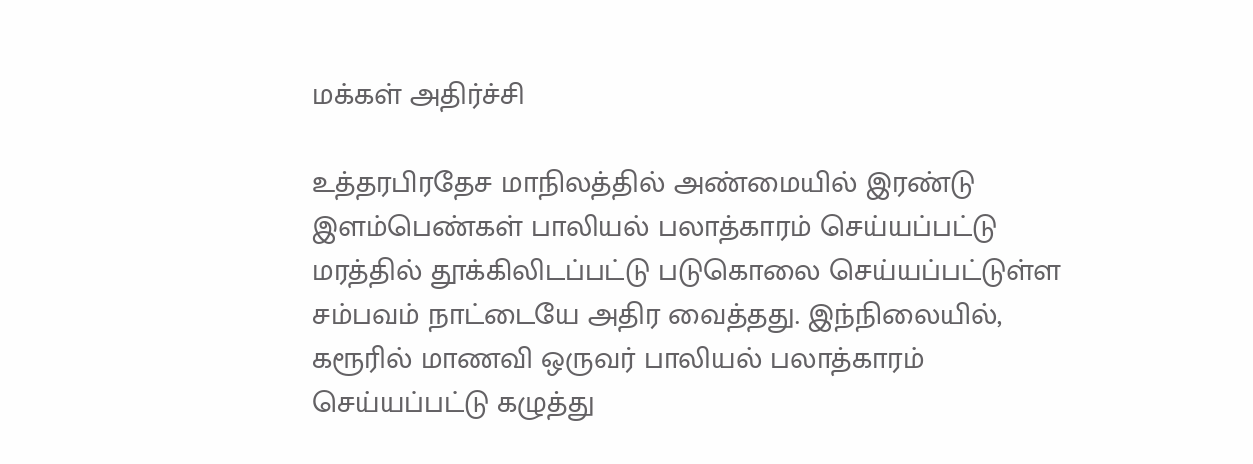மக்கள் அதிர்ச்சி

உத்தரபிரதேச மாநிலத்தில் அண்மையில் இரண்டு இளம்பெண்கள் பாலியல் பலாத்காரம் செய்யப்பட்டு மரத்தில் தூக்கிலிடப்பட்டு படுகொலை செய்யப்பட்டுள்ள சம்பவம் நாட்டையே அதிர வைத்தது. இந்நிலையில், கரூரில் மாணவி ஒருவர் பாலியல் பலாத்காரம் செய்யப்பட்டு கழுத்து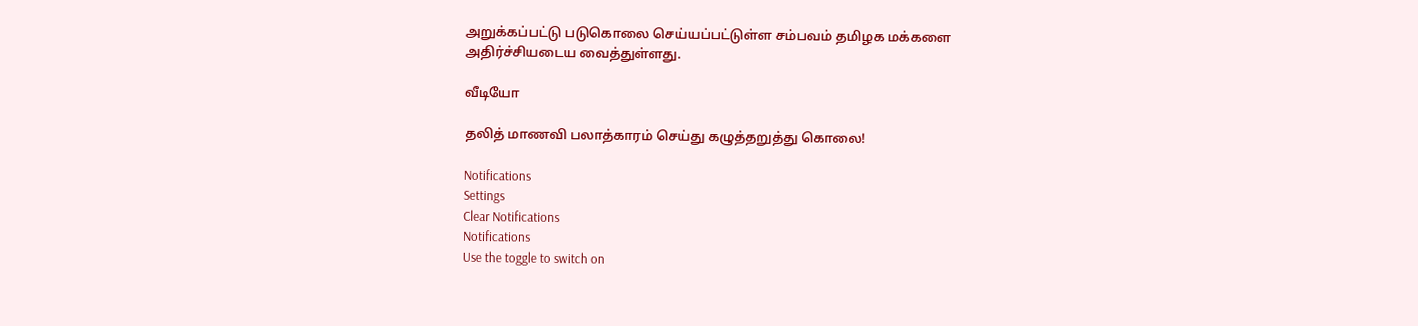அறுக்கப்பட்டு படுகொலை செய்யப்பட்டுள்ள சம்பவம் தமிழக மக்களை அதிர்ச்சியடைய வைத்துள்ளது.

வீடியோ

தலித் மாணவி பலாத்காரம் செய்து கழுத்தறுத்து கொலை!

Notifications
Settings
Clear Notifications
Notifications
Use the toggle to switch on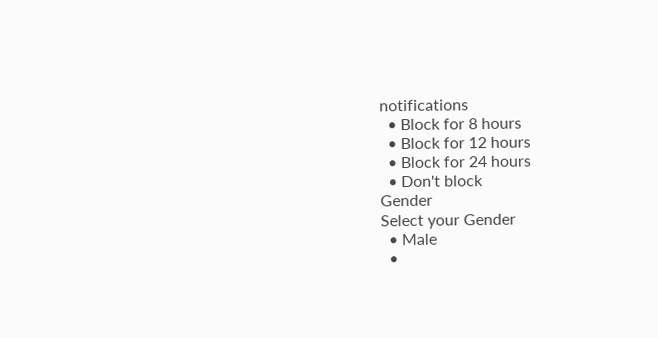notifications
  • Block for 8 hours
  • Block for 12 hours
  • Block for 24 hours
  • Don't block
Gender
Select your Gender
  • Male
  •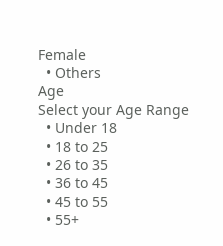Female
  • Others
Age
Select your Age Range
  • Under 18
  • 18 to 25
  • 26 to 35
  • 36 to 45
  • 45 to 55
  • 55+